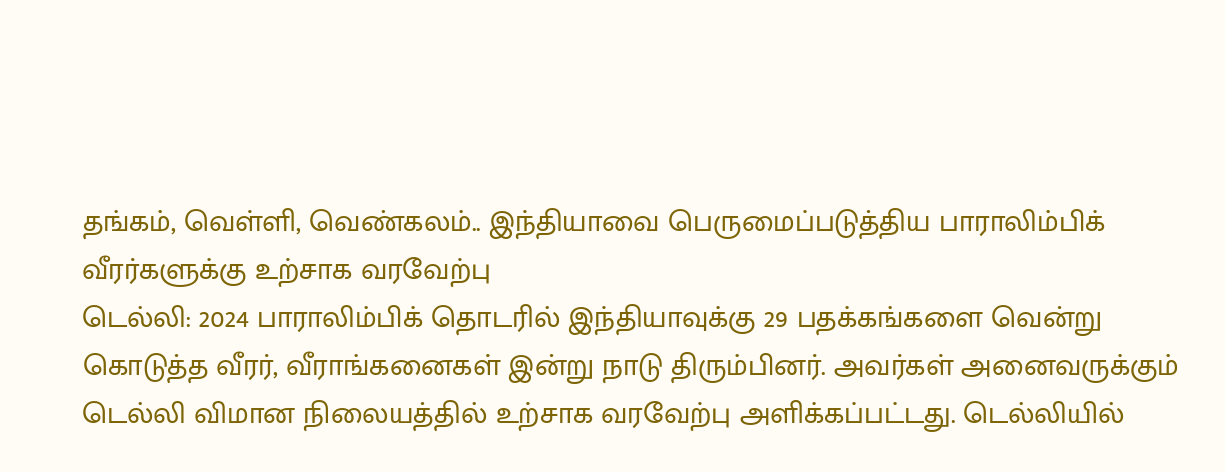தங்கம், வெள்ளி, வெண்கலம்.. இந்தியாவை பெருமைப்படுத்திய பாராலிம்பிக் வீரர்களுக்கு உற்சாக வரவேற்பு
டெல்லி: 2024 பாராலிம்பிக் தொடரில் இந்தியாவுக்கு 29 பதக்கங்களை வென்று கொடுத்த வீரர், வீராங்கனைகள் இன்று நாடு திரும்பினர். அவர்கள் அனைவருக்கும் டெல்லி விமான நிலையத்தில் உற்சாக வரவேற்பு அளிக்கப்பட்டது. டெல்லியில்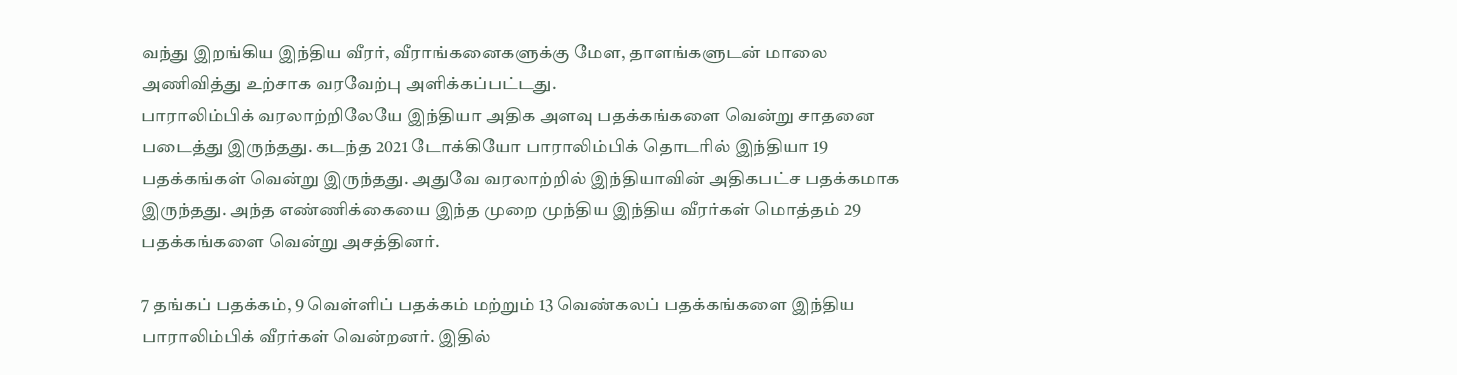வந்து இறங்கிய இந்திய வீரர், வீராங்கனைகளுக்கு மேள, தாளங்களுடன் மாலை அணிவித்து உற்சாக வரவேற்பு அளிக்கப்பட்டது.
பாராலிம்பிக் வரலாற்றிலேயே இந்தியா அதிக அளவு பதக்கங்களை வென்று சாதனை படைத்து இருந்தது. கடந்த 2021 டோக்கியோ பாராலிம்பிக் தொடரில் இந்தியா 19 பதக்கங்கள் வென்று இருந்தது. அதுவே வரலாற்றில் இந்தியாவின் அதிகபட்ச பதக்கமாக இருந்தது. அந்த எண்ணிக்கையை இந்த முறை முந்திய இந்திய வீரர்கள் மொத்தம் 29 பதக்கங்களை வென்று அசத்தினர்.

7 தங்கப் பதக்கம், 9 வெள்ளிப் பதக்கம் மற்றும் 13 வெண்கலப் பதக்கங்களை இந்திய பாராலிம்பிக் வீரர்கள் வென்றனர். இதில்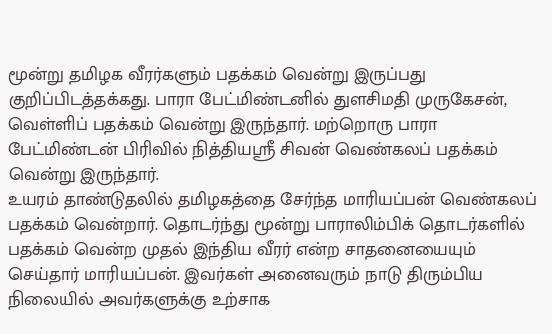மூன்று தமிழக வீரர்களும் பதக்கம் வென்று இருப்பது குறிப்பிடத்தக்கது. பாரா பேட்மிண்டனில் துளசிமதி முருகேசன், வெள்ளிப் பதக்கம் வென்று இருந்தார். மற்றொரு பாரா பேட்மிண்டன் பிரிவில் நித்தியஸ்ரீ சிவன் வெண்கலப் பதக்கம் வென்று இருந்தார்.
உயரம் தாண்டுதலில் தமிழகத்தை சேர்ந்த மாரியப்பன் வெண்கலப் பதக்கம் வென்றார். தொடர்ந்து மூன்று பாராலிம்பிக் தொடர்களில் பதக்கம் வென்ற முதல் இந்திய வீரர் என்ற சாதனையையும் செய்தார் மாரியப்பன். இவர்கள் அனைவரும் நாடு திரும்பிய நிலையில் அவர்களுக்கு உற்சாக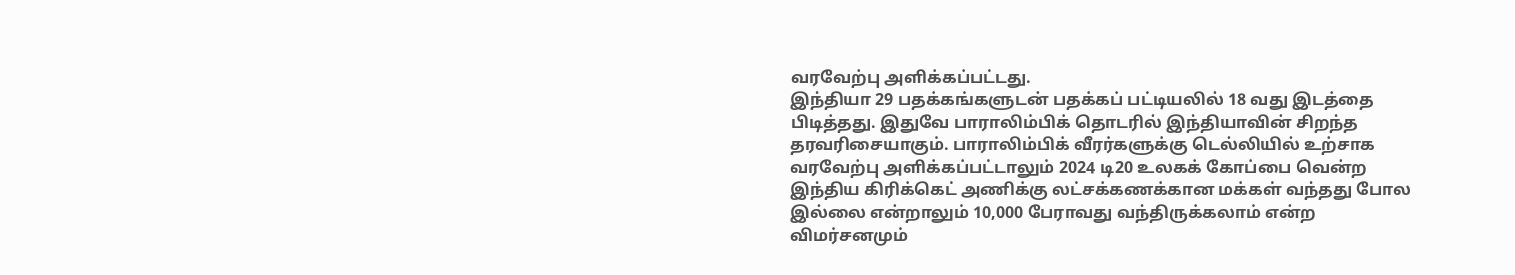வரவேற்பு அளிக்கப்பட்டது.
இந்தியா 29 பதக்கங்களுடன் பதக்கப் பட்டியலில் 18 வது இடத்தை பிடித்தது. இதுவே பாராலிம்பிக் தொடரில் இந்தியாவின் சிறந்த தரவரிசையாகும். பாராலிம்பிக் வீரர்களுக்கு டெல்லியில் உற்சாக வரவேற்பு அளிக்கப்பட்டாலும் 2024 டி20 உலகக் கோப்பை வென்ற இந்திய கிரிக்கெட் அணிக்கு லட்சக்கணக்கான மக்கள் வந்தது போல இல்லை என்றாலும் 10,000 பேராவது வந்திருக்கலாம் என்ற விமர்சனமும்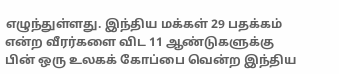எழுந்துள்ளது. இந்திய மக்கள் 29 பதக்கம் என்ற வீரர்களை விட 11 ஆண்டுகளுக்கு பின் ஒரு உலகக் கோப்பை வென்ற இந்திய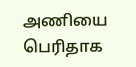அணியை பெரிதாக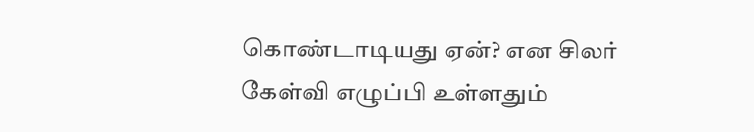கொண்டாடியது ஏன்? என சிலர் கேள்வி எழுப்பி உள்ளதும்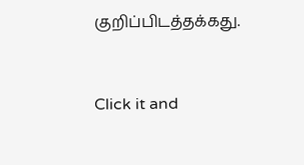குறிப்பிடத்தக்கது.


Click it and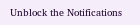Unblock the Notifications